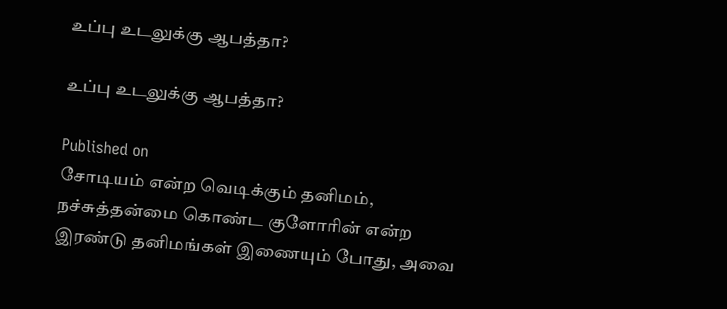உப்பு உடலுக்கு ஆபத்தா?

உப்பு உடலுக்கு ஆபத்தா?

Published on
சோடியம் என்ற வெடிக்கும் தனிமம், நச்சுத்தன்மை கொண்ட குளோரின் என்ற இரண்டு தனிமங்கள் இணையும் போது, அவை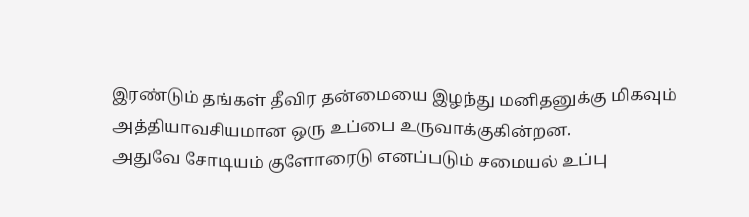இரண்டும் தங்கள் தீவிர தன்மையை இழந்து மனிதனுக்கு மிகவும் அத்தியாவசியமான ஒரு உப்பை உருவாக்குகின்றன.
அதுவே சோடியம் குளோரைடு எனப்படும் சமையல் உப்பு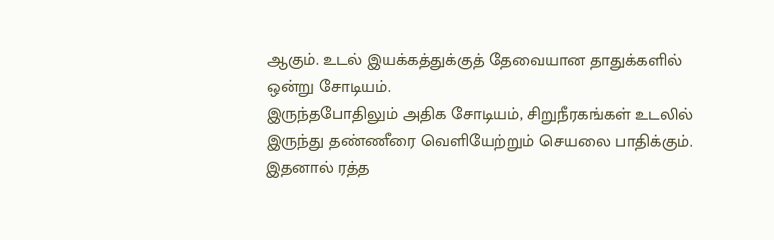ஆகும். உடல் இயக்கத்துக்குத் தேவையான தாதுக்களில் ஒன்று சோடியம்.
இருந்தபோதிலும் அதிக சோடியம், சிறுநீரகங்கள் உடலில் இருந்து தண்ணீரை வெளியேற்றும் செயலை பாதிக்கும். இதனால் ரத்த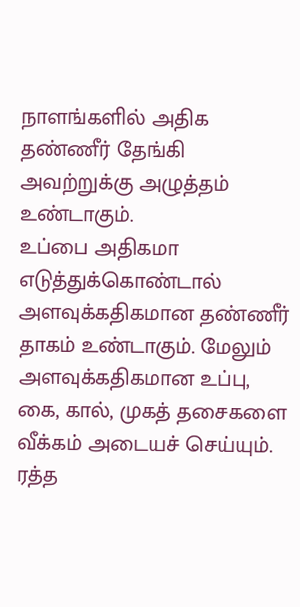நாளங்களில் அதிக தண்ணீர் தேங்கி அவற்றுக்கு அழுத்தம் உண்டாகும்.
உப்பை அதிகமா எடுத்துக்கொண்டால் அளவுக்கதிகமான தண்ணீர் தாகம் உண்டாகும். மேலும் அளவுக்கதிகமான உப்பு, கை, கால், முகத் தசைகளை வீக்கம் அடையச் செய்யும்.
ரத்த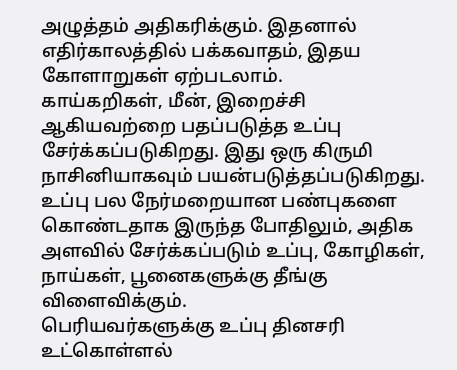அழுத்தம் அதிகரிக்கும். இதனால் எதிர்காலத்தில் பக்கவாதம், இதய கோளாறுகள் ஏற்படலாம்.
காய்கறிகள், மீன், இறைச்சி ஆகியவற்றை பதப்படுத்த உப்பு சேர்க்கப்படுகிறது. இது ஒரு கிருமி நாசினியாகவும் பயன்படுத்தப்படுகிறது.
உப்பு பல நேர்மறையான பண்புகளை கொண்டதாக இருந்த போதிலும், அதிக அளவில் சேர்க்கப்படும் உப்பு, கோழிகள், நாய்கள், பூனைகளுக்கு தீங்கு விளைவிக்கும்.
பெரியவர்களுக்கு உப்பு தினசரி உட்கொள்ளல்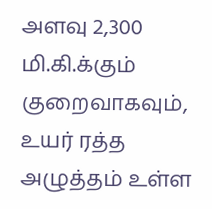அளவு 2,300 மி.கி.க்கும் குறைவாகவும், உயர் ரத்த அழுத்தம் உள்ள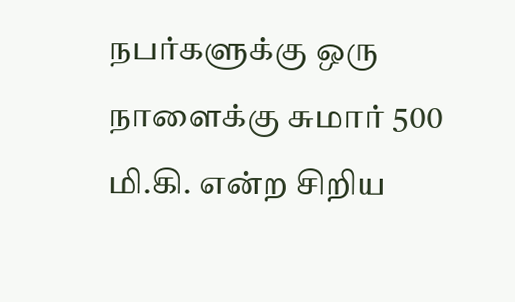நபர்களுக்கு ஒரு நாளைக்கு சுமார் 500 மி.கி. என்ற சிறிய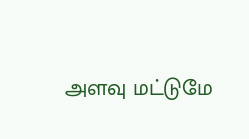அளவு மட்டுமே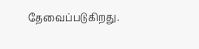தேவைப்படுகிறது.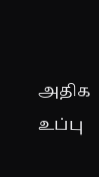அதிக உப்பு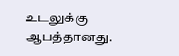உடலுக்கு ஆபத்தானது.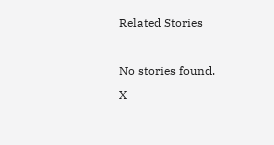Related Stories

No stories found.
X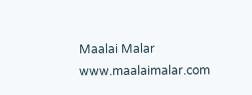Maalai Malar
www.maalaimalar.com